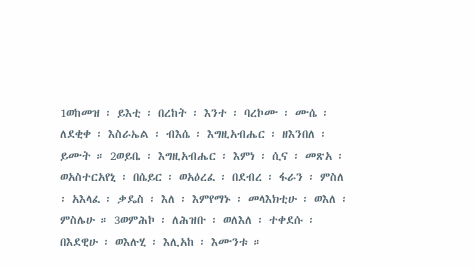1ወከመዝ ፡ ይእቲ ፡ በረከት ፡ እንተ ፡ ባረኮሙ ፡ ሙሴ ፡ ለደቂቀ ፡ እስራኤል ፡ ብእሴ ፡ እግዚአብሔር ፡ ዘእንበለ ፡ ይሙት ። 2ወይቤ ፡ እግዚአብሔር ፡ እምነ ፡ ሲና ፡ መጽአ ፡ ወአስተርአየኒ ፡ በሴይር ፡ ወአዕረፈ ፡ በደብረ ፡ ፋራን ፡ ምስለ ፡ አእላፈ ፡ ቃዴስ ፡ እለ ፡ እምየማኑ ፡ መላእክቲሁ ፡ ወእለ ፡ ምስሌሁ ። 3ወምሕኮ ፡ ለሕዝቡ ፡ ወለእለ ፡ ተቀደሱ ፡ በእደዊሁ ፡ ወእሉሂ ፡ እሊአከ ፡ እሙንቱ ።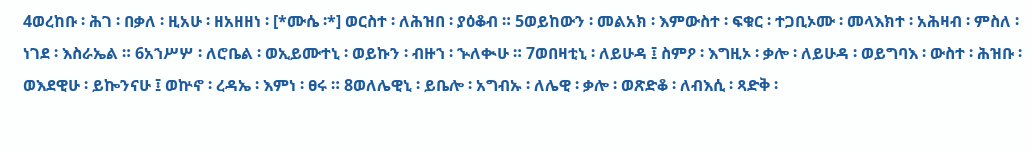4ወረከቡ ፡ ሕገ ፡ በቃለ ፡ ዚአሁ ፡ ዘአዘዘነ ፡ [*ሙሴ ፡*] ወርስተ ፡ ለሕዝበ ፡ ያዕቆብ ። 5ወይከውን ፡ መልአክ ፡ እምውስተ ፡ ፍቁር ፡ ተጋቢኦሙ ፡ መላእክተ ፡ አሕዛብ ፡ ምስለ ፡ ነገደ ፡ እስራኤል ። 6አኀሥሦ ፡ ለሮቤል ፡ ወኢይሙተኒ ፡ ወይኩን ፡ ብዙኀ ፡ ኍለቊሁ ። 7ወበዛቲኒ ፡ ለይሁዳ ፤ ስምዖ ፡ እግዚኦ ፡ ቃሎ ፡ ለይሁዳ ፡ ወይግባእ ፡ ውስተ ፡ ሕዝቡ ፡ ወእደዊሁ ፡ ይኰንናሁ ፤ ወኵኖ ፡ ረዳኤ ፡ እምነ ፡ ፀሩ ። 8ወለሌዊኒ ፡ ይቤሎ ፡ አግብኡ ፡ ለሌዊ ፡ ቃሎ ፡ ወጽድቆ ፡ ለብእሲ ፡ ጻድቅ ፡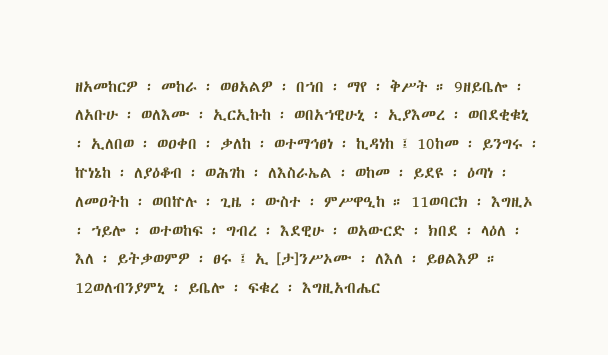ዘአመከርዎ ፡ መከራ ፡ ወፀአልዎ ፡ በኀበ ፡ ማየ ፡ ቅሥት ። 9ዘይቤሎ ፡ ለአቡሁ ፡ ወለእሙ ፡ ኢርኢኩከ ፡ ወበአኀዊሁኒ ፡ ኢያእመረ ፡ ወበደቂቁኒ ፡ ኢለበወ ፡ ወዐቀበ ፡ ቃለከ ፡ ወተማኅፀነ ፡ ኪዳነከ ፤ 10ከመ ፡ ይንግሩ ፡ ኵነኔከ ፡ ለያዕቆብ ፡ ወሕገከ ፡ ለእስራኤል ፡ ወከመ ፡ ይደዩ ፡ ዕጣነ ፡ ለመዐትከ ፡ ወበኵሉ ፡ ጊዜ ፡ ውስተ ፡ ምሥዋዒከ ። 11ወባርክ ፡ እግዚኦ ፡ ኀይሎ ፡ ወተወከፍ ፡ ግብረ ፡ እደዊሁ ፡ ወአውርድ ፡ ክበደ ፡ ላዕለ ፡ እለ ፡ ይትቃወምዎ ፡ ፀሩ ፤ ኢ [ታ]ንሥኦሙ ፡ ለእለ ፡ ይፀልእዎ ። 12ወለብንያምኒ ፡ ይቤሎ ፡ ፍቁረ ፡ እግዚአብሔር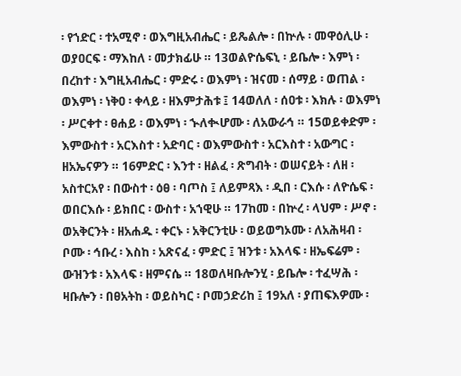፡ የኀድር ፡ ተአሚኖ ፡ ወእግዚአብሔር ፡ ይጼልሎ ፡ በኵሉ ፡ መዋዕሊሁ ፡ ወያዐርፍ ፡ ማእከለ ፡ መታክፊሁ ። 13ወልዮሴፍኒ ፡ ይቤሎ ፡ እምነ ፡ በረከተ ፡ እግዚአብሔር ፡ ምድሩ ፡ ወእምነ ፡ ዝናመ ፡ ሰማይ ፡ ወጠል ፡ ወእምነ ፡ ነቅዐ ፡ ቀላይ ፡ ዘእምታሕቱ ፤ 14ወለለ ፡ ሰዐቱ ፡ እክሉ ፡ ወእምነ ፡ ሥርቀተ ፡ ፀሐይ ፡ ወእምነ ፡ ኍለቊሆሙ ፡ ለአውራኅ ። 15ወይቀድም ፡ እምውስተ ፡ አርእስተ ፡ አድባር ፡ ወእምውስተ ፡ አርእስተ ፡ አውግር ፡ ዘአኤናዎን ። 16ምድር ፡ እንተ ፡ ዘልፈ ፡ ጽግብት ፡ ወሠናይት ፡ ለዘ ፡ አስተርአየ ፡ በውስተ ፡ ዕፀ ፡ ባጦስ ፤ ለይምጻእ ፡ ዲበ ፡ ርእሱ ፡ ለዮሴፍ ፡ ወበርእሱ ፡ ይክበር ፡ ውስተ ፡ አኀዊሁ ። 17ከመ ፡ በኵረ ፡ ላህም ፡ ሥኖ ፡ ወአቅርንት ፡ ዘአሐዱ ፡ ቀርኑ ፡ አቅርንቲሁ ፡ ወይወግኦሙ ፡ ለአሕዛብ ፡ ቦሙ ፡ ኅቡረ ፡ እስከ ፡ አጽናፈ ፡ ምድር ፤ ዝንቱ ፡ አእላፍ ፡ ዘኤፍሬም ፡ ውዝንቱ ፡ አእላፍ ፡ ዘምናሴ ። 18ወለዛቡሎንሂ ፡ ይቤሎ ፡ ተፈሣሕ ፡ ዛቡሎን ፡ በፀአትከ ፡ ወይስካር ፡ ቦመኃድሪከ ፤ 19አለ ፡ ያጠፍእዎሙ ፡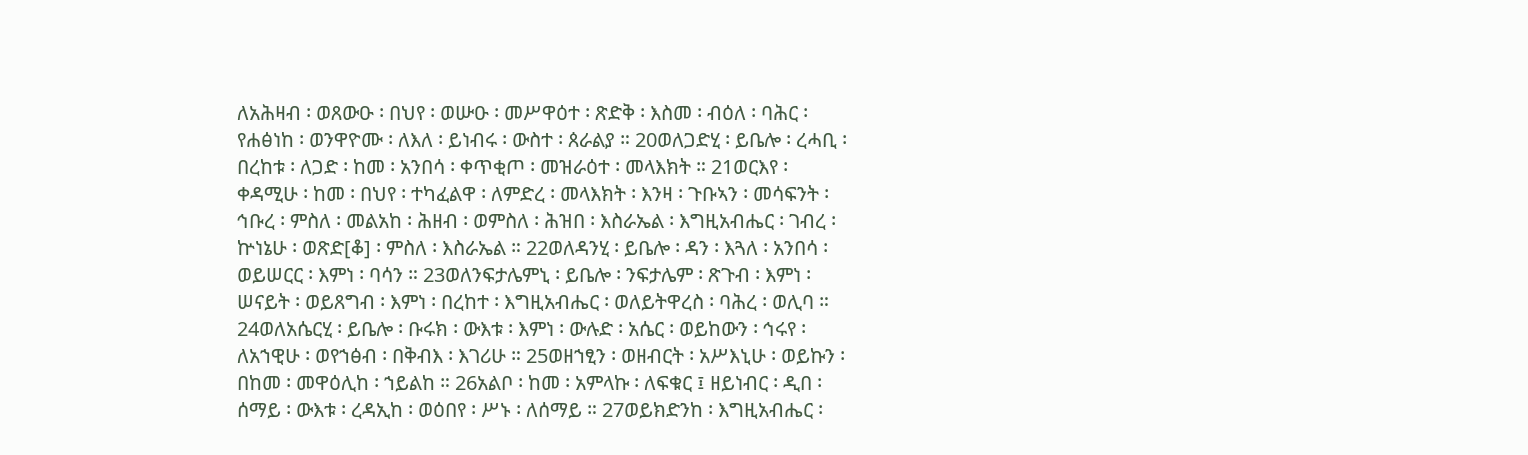ለአሕዛብ ፡ ወጸውዑ ፡ በህየ ፡ ወሡዑ ፡ መሥዋዕተ ፡ ጽድቅ ፡ እስመ ፡ ብዕለ ፡ ባሕር ፡ የሐፅነከ ፡ ወንዋዮሙ ፡ ለእለ ፡ ይነብሩ ፡ ውስተ ፡ ጰራልያ ። 20ወለጋድሂ ፡ ይቤሎ ፡ ረሓቢ ፡ በረከቱ ፡ ለጋድ ፡ ከመ ፡ አንበሳ ፡ ቀጥቂጦ ፡ መዝራዕተ ፡ መላእክት ። 21ወርእየ ፡ ቀዳሚሁ ፡ ከመ ፡ በህየ ፡ ተካፈልዋ ፡ ለምድረ ፡ መላእክት ፡ እንዛ ፡ ጉቡኣን ፡ መሳፍንት ፡ ኅቡረ ፡ ምስለ ፡ መልአከ ፡ ሕዘብ ፡ ወምስለ ፡ ሕዝበ ፡ እስራኤል ፡ እግዚአብሔር ፡ ገብረ ፡ ኵነኔሁ ፡ ወጽድ[ቆ] ፡ ምስለ ፡ እስራኤል ። 22ወለዳንሂ ፡ ይቤሎ ፡ ዳን ፡ እጓለ ፡ አንበሳ ፡ ወይሠርር ፡ እምነ ፡ ባሳን ። 23ወለንፍታሌምኒ ፡ ይቤሎ ፡ ንፍታሌም ፡ ጽጉብ ፡ እምነ ፡ ሠናይት ፡ ወይጸግብ ፡ እምነ ፡ በረከተ ፡ እግዚአብሔር ፡ ወለይትዋረስ ፡ ባሕረ ፡ ወሊባ ። 24ወለአሴርሂ ፡ ይቤሎ ፡ ቡሩክ ፡ ውእቱ ፡ እምነ ፡ ውሉድ ፡ አሴር ፡ ወይከውን ፡ ኅሩየ ፡ ለአኀዊሁ ፡ ወየኀፅብ ፡ በቅብእ ፡ እገሪሁ ። 25ወዘኀፂን ፡ ወዘብርት ፡ አሥእኒሁ ፡ ወይኩን ፡ በከመ ፡ መዋዕሊከ ፡ ኀይልከ ። 26አልቦ ፡ ከመ ፡ አምላኩ ፡ ለፍቁር ፤ ዘይነብር ፡ ዲበ ፡ ሰማይ ፡ ውእቱ ፡ ረዳኢከ ፡ ወዕበየ ፡ ሥኑ ፡ ለሰማይ ። 27ወይክድንከ ፡ እግዚአብሔር ፡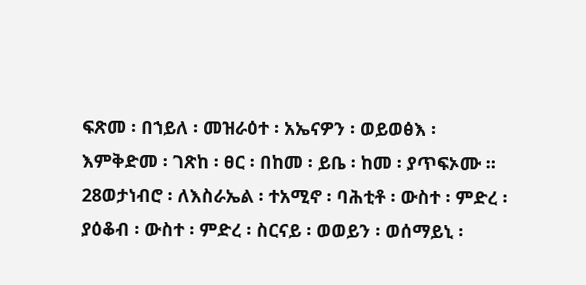ፍጽመ ፡ በኀይለ ፡ መዝራዕተ ፡ አኤናዎን ፡ ወይወፅእ ፡ እምቅድመ ፡ ገጽከ ፡ ፀር ፡ በከመ ፡ ይቤ ፡ ከመ ፡ ያጥፍኦሙ ። 28ወታነብሮ ፡ ለእስራኤል ፡ ተአሚኖ ፡ ባሕቲቶ ፡ ውስተ ፡ ምድረ ፡ ያዕቆብ ፡ ውስተ ፡ ምድረ ፡ ስርናይ ፡ ወወይን ፡ ወሰማይኒ ፡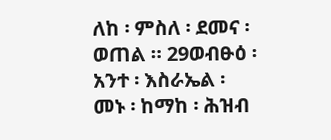ለከ ፡ ምስለ ፡ ደመና ፡ ወጠል ። 29ወብፁዕ ፡ አንተ ፡ እስራኤል ፡ መኑ ፡ ከማከ ፡ ሕዝብ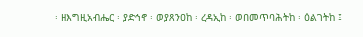፡ ዘእግዚአብሔር ፡ ያድኅኖ ፡ ወያጸንዐከ ፡ ረዳኢከ ፡ ወበመጥባሕትከ ፡ ዕልገትከ ፤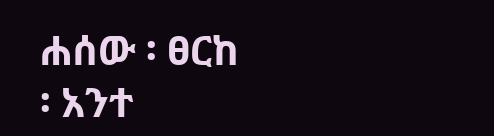ሐሰው ፡ ፀርከ ፡ አንተ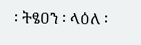፡ ትፄዐን ፡ ላዕለ ፡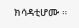ክሳዳቲሆሙ ።